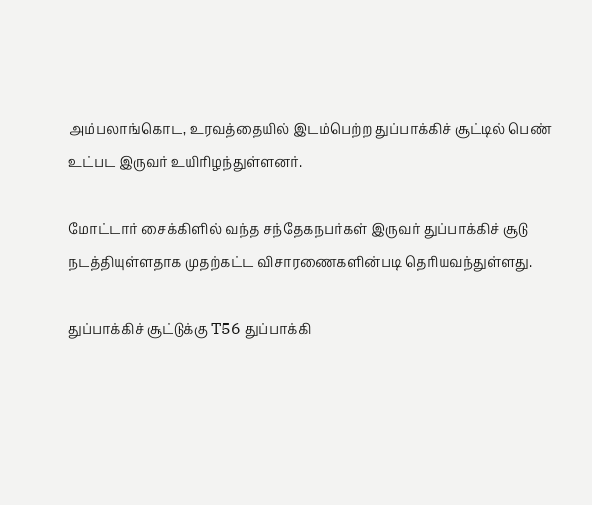அம்பலாங்கொட, உரவத்தையில் இடம்பெற்ற துப்பாக்கிச் சூட்டில் பெண் உட்பட இருவர் உயிரிழந்துள்ளனர்.

மோட்டார் சைக்கிளில் வந்த சந்தேகநபர்கள் இருவர் துப்பாக்கிச் சூடு நடத்தியுள்ளதாக முதற்கட்ட விசாரணைகளின்படி தெரியவந்துள்ளது.

துப்பாக்கிச் சூட்டுக்கு T56 துப்பாக்கி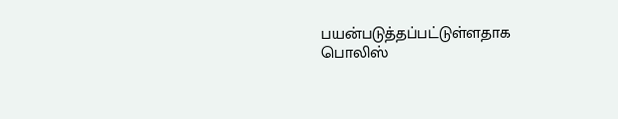பயன்படுத்தப்பட்டுள்ளதாக பொலிஸ்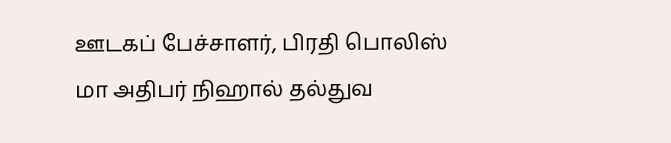ஊடகப் பேச்சாளர், பிரதி பொலிஸ் மா அதிபர் நிஹால் தல்துவ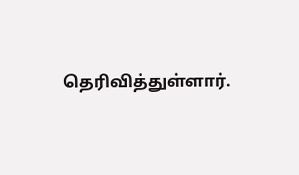தெரிவித்துள்ளார்.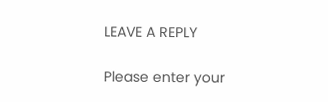LEAVE A REPLY

Please enter your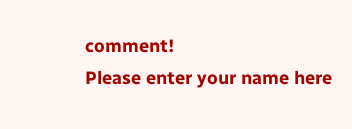comment!
Please enter your name here